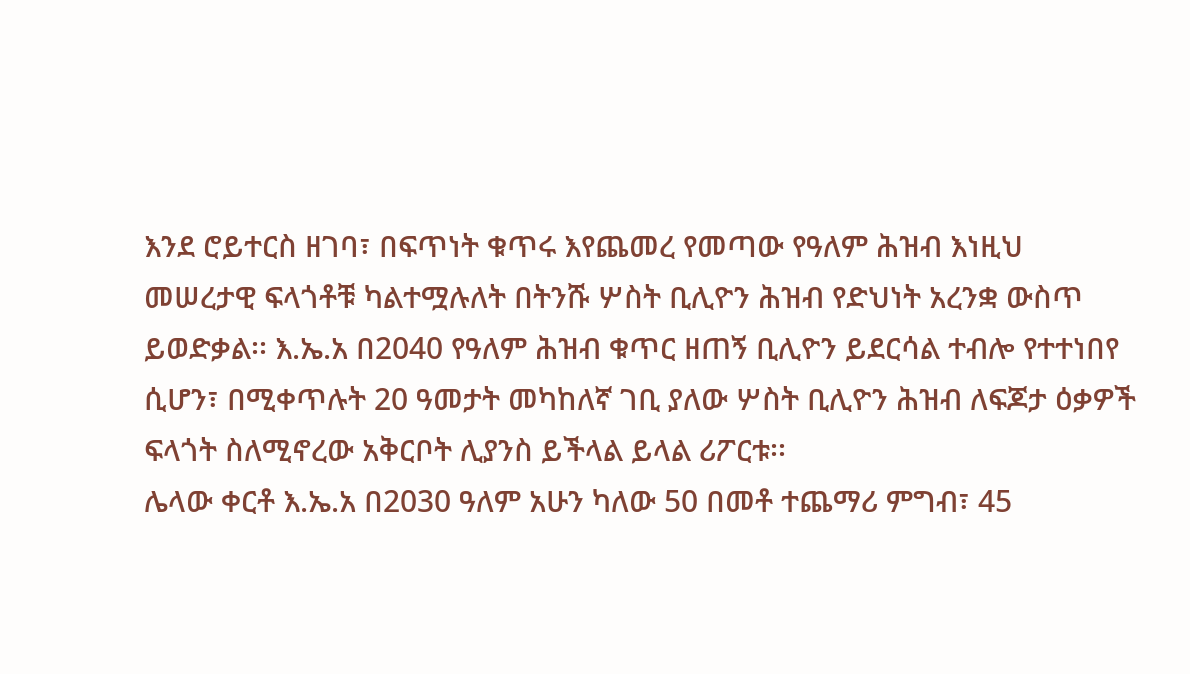እንደ ሮይተርስ ዘገባ፣ በፍጥነት ቁጥሩ እየጨመረ የመጣው የዓለም ሕዝብ እነዚህ መሠረታዊ ፍላጎቶቹ ካልተሟሉለት በትንሹ ሦስት ቢሊዮን ሕዝብ የድህነት አረንቋ ውስጥ ይወድቃል፡፡ እ.ኤ.አ በ2040 የዓለም ሕዝብ ቁጥር ዘጠኝ ቢሊዮን ይደርሳል ተብሎ የተተነበየ ሲሆን፣ በሚቀጥሉት 20 ዓመታት መካከለኛ ገቢ ያለው ሦስት ቢሊዮን ሕዝብ ለፍጆታ ዕቃዎች ፍላጎት ስለሚኖረው አቅርቦት ሊያንስ ይችላል ይላል ሪፖርቱ፡፡
ሌላው ቀርቶ እ.ኤ.አ በ2030 ዓለም አሁን ካለው 50 በመቶ ተጨማሪ ምግብ፣ 45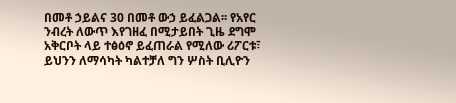በመቶ ኃይልና 30 በመቶ ውኃ ይፈልጋል፡፡ የአየር ንብረት ለውጥ እየገዘፈ በሚታይበት ጊዜ ደግሞ አቅርቦት ላይ ተፅዕኖ ይፈጠራል የሚለው ሪፖርቱ፣ ይህንን ለማሳካት ካልተቻለ ግን ሦስት ቢሊዮን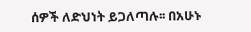ሰዎች ለድህነት ይጋለጣሉ፡፡ በአሁኑ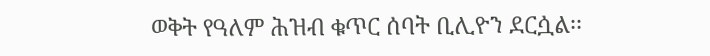ወቅት የዓለም ሕዝብ ቁጥር ሰባት ቢሊዮን ደርሷል፡፡